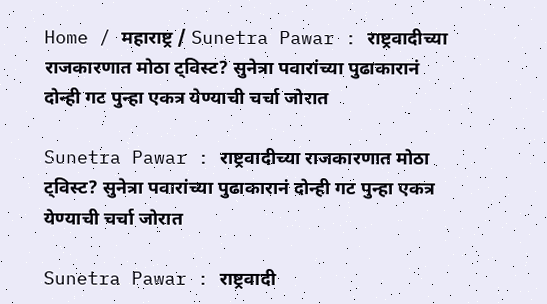Home / महाराष्ट्र / Sunetra Pawar : राष्ट्रवादीच्या राजकारणात मोठा ट्विस्ट? सुनेत्रा पवारांच्या पुढाकारानं दोन्ही गट पुन्हा एकत्र येण्याची चर्चा जोरात

Sunetra Pawar : राष्ट्रवादीच्या राजकारणात मोठा ट्विस्ट? सुनेत्रा पवारांच्या पुढाकारानं दोन्ही गट पुन्हा एकत्र येण्याची चर्चा जोरात

Sunetra Pawar : राष्ट्रवादी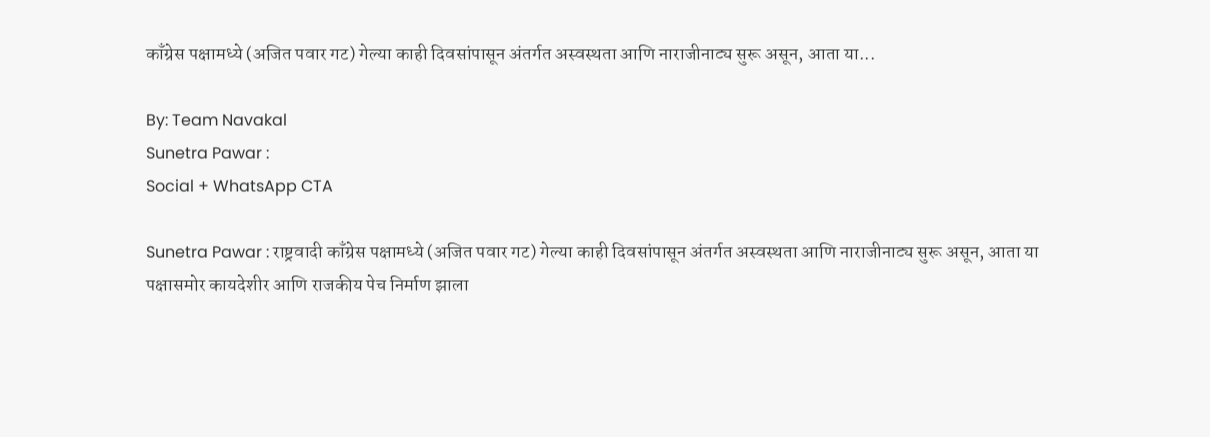काँग्रेस पक्षामध्ये (अजित पवार गट) गेल्या काही दिवसांपासून अंतर्गत अस्वस्थता आणि नाराजीनाट्य सुरू असून, आता या...

By: Team Navakal
Sunetra Pawar :
Social + WhatsApp CTA

Sunetra Pawar : राष्ट्रवादी काँग्रेस पक्षामध्ये (अजित पवार गट) गेल्या काही दिवसांपासून अंतर्गत अस्वस्थता आणि नाराजीनाट्य सुरू असून, आता या पक्षासमोर कायदेशीर आणि राजकीय पेच निर्माण झाला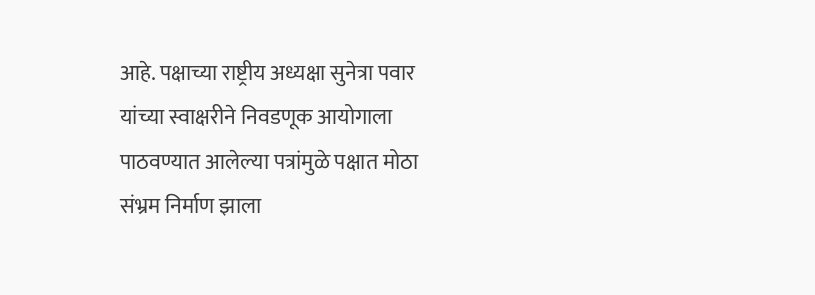आहे. पक्षाच्या राष्ट्रीय अध्यक्षा सुनेत्रा पवार यांच्या स्वाक्षरीने निवडणूक आयोगाला पाठवण्यात आलेल्या पत्रांमुळे पक्षात मोठा संभ्रम निर्माण झाला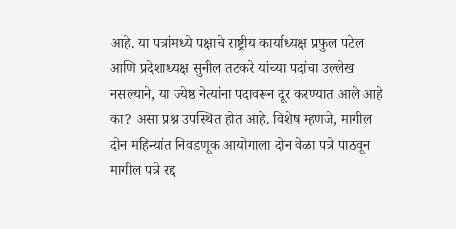आहे. या पत्रांमध्ये पक्षाचे राष्ट्रीय कार्याध्यक्ष प्रफुल पटेल आणि प्रदेशाध्यक्ष सुनील तटकरे यांच्या पदांचा उल्लेख नसल्याने, या ज्येष्ठ नेत्यांना पदावरून दूर करण्यात आले आहे का? असा प्रश्न उपस्थित होत आहे. विशेष म्हणजे, मागील दोन महिन्यांत निवडणूक आयोगाला दोन वेळा पत्रे पाठवून मागील पत्रे रद्द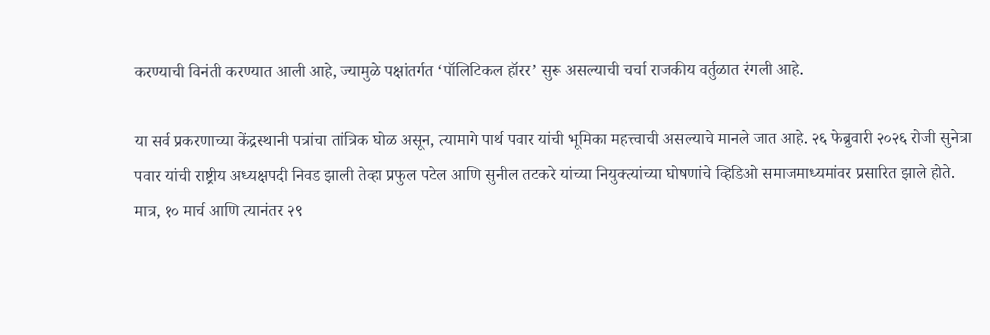करण्याची विनंती करण्यात आली आहे, ज्यामुळे पक्षांतर्गत ‘पॉलिटिकल हॉरर’ सुरू असल्याची चर्चा राजकीय वर्तुळात रंगली आहे.

या सर्व प्रकरणाच्या केंद्रस्थानी पत्रांचा तांत्रिक घोळ असून, त्यामागे पार्थ पवार यांची भूमिका महत्त्वाची असल्याचे मानले जात आहे. २६ फेब्रुवारी २०२६ रोजी सुनेत्रा पवार यांची राष्ट्रीय अध्यक्षपदी निवड झाली तेव्हा प्रफुल पटेल आणि सुनील तटकरे यांच्या नियुक्त्यांच्या घोषणांचे व्हिडिओ समाजमाध्यमांवर प्रसारित झाले होते. मात्र, १० मार्च आणि त्यानंतर २९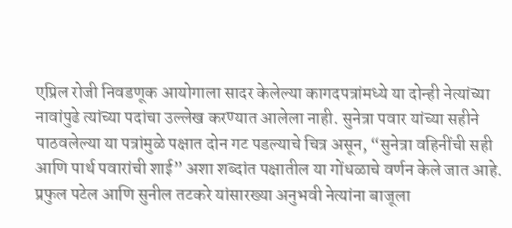एप्रिल रोजी निवडणूक आयोगाला सादर केलेल्या कागदपत्रांमध्ये या दोन्ही नेत्यांच्या नावांपुढे त्यांच्या पदांचा उल्लेख करण्यात आलेला नाही. सुनेत्रा पवार यांच्या सहीने पाठवलेल्या या पत्रांमुळे पक्षात दोन गट पडल्याचे चित्र असून, “सुनेत्रा वहिनींची सही आणि पार्थ पवारांची शाई” अशा शब्दांत पक्षातील या गोंधळाचे वर्णन केले जात आहे. प्रफुल पटेल आणि सुनील तटकरे यांसारख्या अनुभवी नेत्यांना बाजूला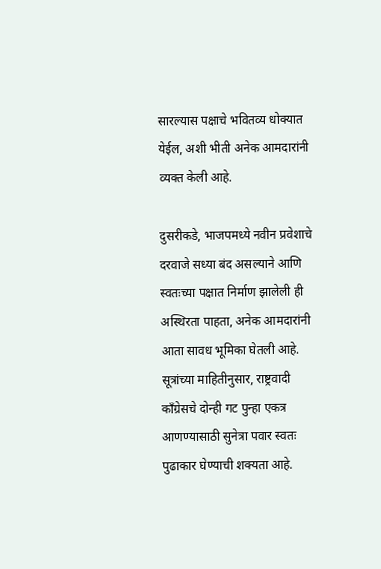सारल्यास पक्षाचे भवितव्य धोक्यात येईल, अशी भीती अनेक आमदारांनी व्यक्त केली आहे.

दुसरीकडे, भाजपमध्ये नवीन प्रवेशाचे दरवाजे सध्या बंद असल्याने आणि स्वतःच्या पक्षात निर्माण झालेली ही अस्थिरता पाहता, अनेक आमदारांनी आता सावध भूमिका घेतली आहे. सूत्रांच्या माहितीनुसार, राष्ट्रवादी काँग्रेसचे दोन्ही गट पुन्हा एकत्र आणण्यासाठी सुनेत्रा पवार स्वतः पुढाकार घेण्याची शक्यता आहे.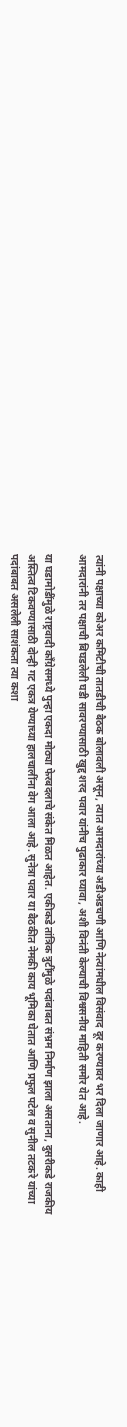त्यांनी पक्षाच्या कोअर कमिटीची तातडीची बैठक बोलावली असून, त्यात आमदारांच्या अडीअडचणी आणि नेत्यांमधील विसंवाद दूर करण्यावर भर दिला जाणार आहे. काही आमदारांनी तर पक्षाची बिघडलेली घडी सावरण्यासाठी खुद्द शरद पवार यांनीच पुढाकार घ्यावा, अशी विनंती केल्याची विश्वसनीय माहिती समोर येत आहे.

या घडामोडींमुळे राष्ट्रवादी काँग्रेसमध्ये पुन्हा एकदा मोठ्या फेरबदलाचे संकेत मिळत आहेत. एकीकडे तांत्रिक त्रुटींमुळे पदांबाबत संभ्रम निर्माण झाला असताना, दुसरीकडे राजकीय अस्तित्व टिकवण्यासाठी दोन्ही गट एकत्र येण्याच्या हालचालींना वेग आला आहे. सुनेत्रा पवार या बैठकीत नेमकी काय भूमिका घेतात आणि प्रफुल पटेल व सुनील तटकरे यांच्या पदांबाबत असलेली साशंकता त्या कशा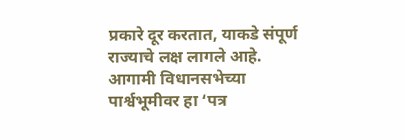प्रकारे दूर करतात, याकडे संपूर्ण राज्याचे लक्ष लागले आहे. आगामी विधानसभेच्या पार्श्वभूमीवर हा ‘पत्र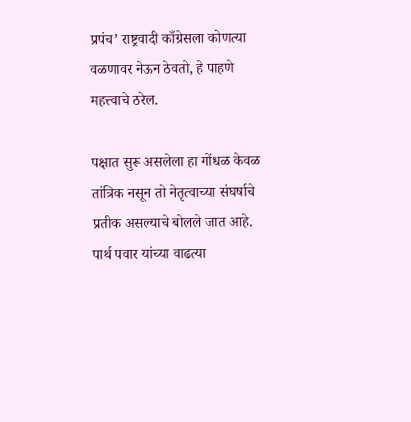प्रपंच’ राष्ट्रवादी काँग्रेसला कोणत्या वळणावर नेऊन ठेवतो, हे पाहणे महत्त्वाचे ठरेल.

पक्षात सुरू असलेला हा गोंधळ केवळ तांत्रिक नसून तो नेतृत्वाच्या संघर्षाचे प्रतीक असल्याचे बोलले जात आहे. पार्थ पवार यांच्या वाढत्या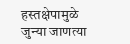हस्तक्षेपामुळे जुन्या जाणत्या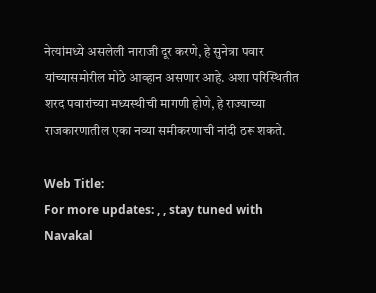नेत्यांमध्ये असलेली नाराजी दूर करणे, हे सुनेत्रा पवार यांच्यासमोरील मोठे आव्हान असणार आहे. अशा परिस्थितीत शरद पवारांच्या मध्यस्थीची मागणी होणे, हे राज्याच्या राजकारणातील एका नव्या समीकरणाची नांदी ठरू शकते.

Web Title:
For more updates: , , stay tuned with Navakal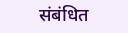संबंधित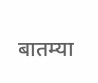बातम्या